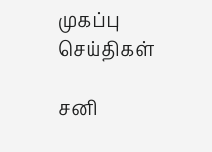முகப்பு
செய்திகள்

சனி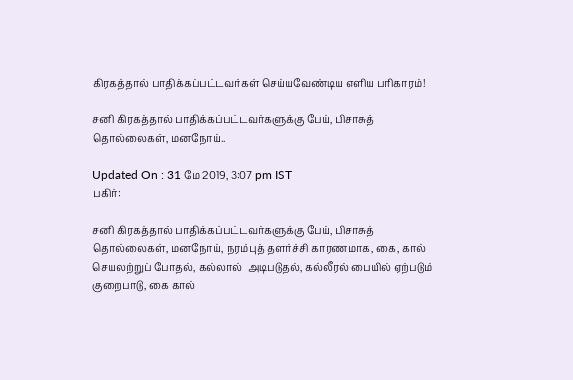கிரகத்தால் பாதிக்கப்பட்டவர்கள் செய்யவேண்டிய எளிய பரிகாரம்!

சனி கிரகத்தால் பாதிக்கப்பட்டவர்களுக்கு பேய், பிசாசுத் தொல்லைகள், மனநோய்..

Updated On : 31 மே 2019, 3:07 pm IST
பகிர்:

சனி கிரகத்தால் பாதிக்கப்பட்டவர்களுக்கு பேய், பிசாசுத் தொல்லைகள், மனநோய், நரம்புத் தளர்ச்சி காரணமாக, கை, கால் செயலற்றுப் போதல், கல்லால்  அடிபடுதல், கல்லீரல் பையில் ஏற்படும் குறைபாடு, கை கால்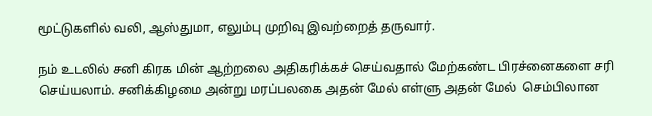மூட்டுகளில் வலி, ஆஸ்துமா, எலும்பு முறிவு இவற்றைத் தருவார்.

நம் உடலில் சனி கிரக மின் ஆற்றலை அதிகரிக்கச் செய்வதால் மேற்கண்ட பிரச்னைகளை சரி செய்யலாம். சனிக்கிழமை அன்று மரப்பலகை அதன் மேல் எள்ளு அதன் மேல்  செம்பிலான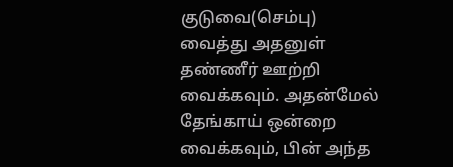குடுவை(செம்பு) வைத்து அதனுள் தண்ணீர் ஊற்றி வைக்கவும். அதன்மேல் தேங்காய் ஒன்றை வைக்கவும், பின் அந்த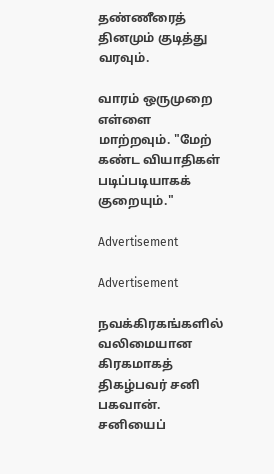தண்ணீரைத் தினமும் குடித்து வரவும்.

வாரம் ஒருமுறை எள்ளை மாற்றவும். "மேற் கண்ட வியாதிகள் படிப்படியாகக் குறையும்."

Advertisement

Advertisement

நவக்கிரகங்களில் வலிமையான கிரகமாகத் திகழ்பவர் சனி பகவான். சனியைப்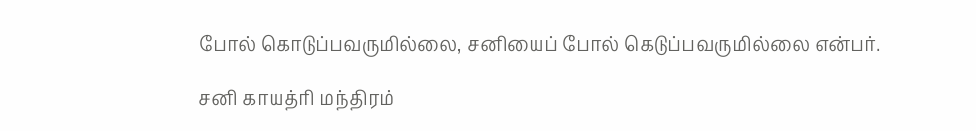போல் கொடுப்பவருமில்லை, சனியைப் போல் கெடுப்பவருமில்லை என்பர்.

சனி காயத்ரி மந்திரம்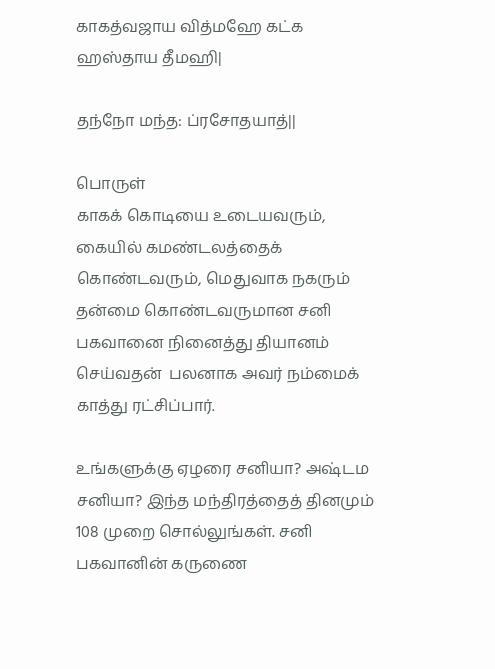காகத்வஜாய வித்மஹே கட்க ஹஸ்தாய தீமஹி|

தந்நோ மந்த: ப்ரசோதயாத்||

பொருள்
காகக் கொடியை உடையவரும், கையில் கமண்டலத்தைக் கொண்டவரும், மெதுவாக நகரும் தன்மை கொண்டவருமான சனி பகவானை நினைத்து தியானம் செய்வதன்  பலனாக அவர் நம்மைக் காத்து ரட்சிப்பார்.

உங்களுக்கு ஏழரை சனியா? அஷ்டம சனியா? இந்த மந்திரத்தைத் தினமும் 108 முறை சொல்லுங்கள். சனி பகவானின் கருணை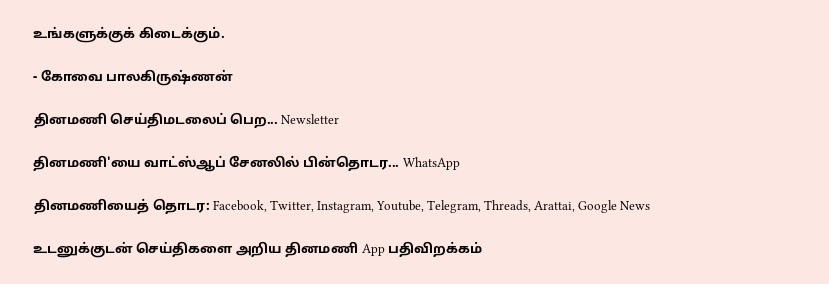உங்களுக்குக் கிடைக்கும்.

- கோவை பாலகிருஷ்ணன்

தினமணி செய்திமடலைப் பெற... Newsletter

தினமணி'யை வாட்ஸ்ஆப் சேனலில் பின்தொடர... WhatsApp

தினமணியைத் தொடர: Facebook, Twitter, Instagram, Youtube, Telegram, Threads, Arattai, Google News

உடனுக்குடன் செய்திகளை அறிய தினமணி App பதிவிறக்கம்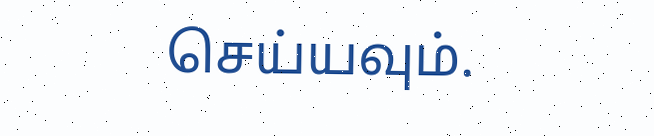செய்யவும்.